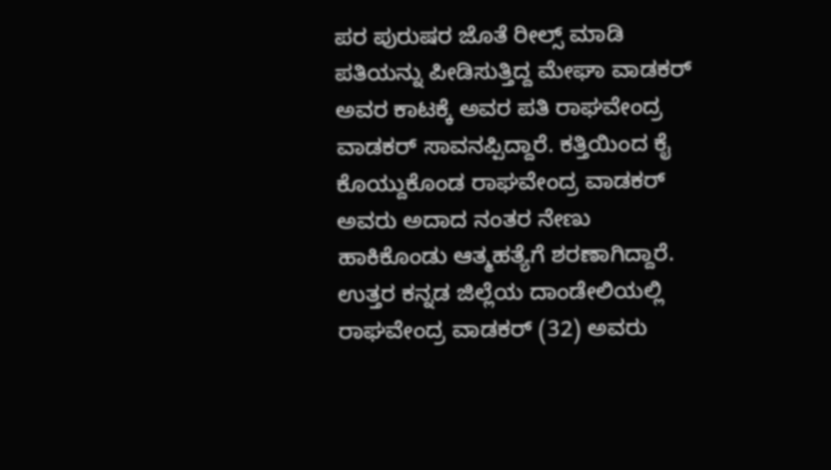ಪರ ಪುರುಷರ ಜೊತೆ ರೀಲ್ಸ್ ಮಾಡಿ ಪತಿಯನ್ನು ಪೀಡಿಸುತ್ತಿದ್ದ ಮೇಘಾ ವಾಡಕರ್ ಅವರ ಕಾಟಕ್ಕೆ ಅವರ ಪತಿ ರಾಘವೇಂದ್ರ ವಾಡಕರ್ ಸಾವನಪ್ಪಿದ್ದಾರೆ. ಕತ್ತಿಯಿಂದ ಕೈ ಕೊಯ್ದುಕೊಂಡ ರಾಘವೇಂದ್ರ ವಾಡಕರ್ ಅವರು ಅದಾದ ನಂತರ ನೇಣು ಹಾಕಿಕೊಂಡು ಆತ್ಮಹತ್ಯೆಗೆ ಶರಣಾಗಿದ್ದಾರೆ.
ಉತ್ತರ ಕನ್ನಡ ಜಿಲ್ಲೆಯ ದಾಂಡೇಲಿಯಲ್ಲಿ ರಾಘವೇಂದ್ರ ವಾಡಕರ್ (32) ಅವರು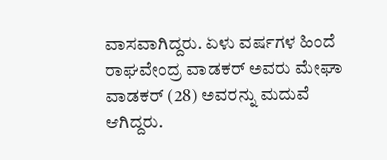ವಾಸವಾಗಿದ್ದರು. ಏಳು ವರ್ಷಗಳ ಹಿಂದೆ ರಾಘವೇಂದ್ರ ವಾಡಕರ್ ಅವರು ಮೇಘಾ ವಾಡಕರ್ (28) ಅವರನ್ನು ಮದುವೆ ಆಗಿದ್ದರು.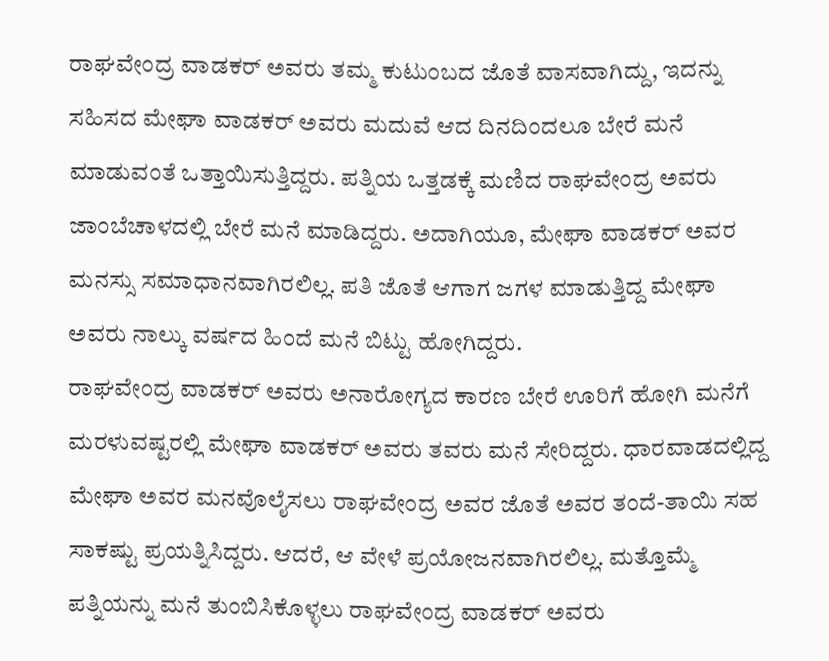ರಾಘವೇಂದ್ರ ವಾಡಕರ್ ಅವರು ತಮ್ಮ ಕುಟುಂಬದ ಜೊತೆ ವಾಸವಾಗಿದ್ದು, ಇದನ್ನು ಸಹಿಸದ ಮೇಘಾ ವಾಡಕರ್ ಅವರು ಮದುವೆ ಆದ ದಿನದಿಂದಲೂ ಬೇರೆ ಮನೆ ಮಾಡುವಂತೆ ಒತ್ತಾಯಿಸುತ್ತಿದ್ದರು. ಪತ್ನಿಯ ಒತ್ತಡಕ್ಕೆ ಮಣಿದ ರಾಘವೇಂದ್ರ ಅವರು ಜಾಂಬೆಚಾಳದಲ್ಲಿ ಬೇರೆ ಮನೆ ಮಾಡಿದ್ದರು. ಅದಾಗಿಯೂ, ಮೇಘಾ ವಾಡಕರ್ ಅವರ ಮನಸ್ಸು ಸಮಾಧಾನವಾಗಿರಲಿಲ್ಲ. ಪತಿ ಜೊತೆ ಆಗಾಗ ಜಗಳ ಮಾಡುತ್ತಿದ್ದ ಮೇಘಾ ಅವರು ನಾಲ್ಕು ವರ್ಷದ ಹಿಂದೆ ಮನೆ ಬಿಟ್ಟು ಹೋಗಿದ್ದರು.
ರಾಘವೇಂದ್ರ ವಾಡಕರ್ ಅವರು ಅನಾರೋಗ್ಯದ ಕಾರಣ ಬೇರೆ ಊರಿಗೆ ಹೋಗಿ ಮನೆಗೆ ಮರಳುವಷ್ಟರಲ್ಲಿ ಮೇಘಾ ವಾಡಕರ್ ಅವರು ತವರು ಮನೆ ಸೇರಿದ್ದರು. ಧಾರವಾಡದಲ್ಲಿದ್ದ ಮೇಘಾ ಅವರ ಮನವೊಲೈಸಲು ರಾಘವೇಂದ್ರ ಅವರ ಜೊತೆ ಅವರ ತಂದೆ-ತಾಯಿ ಸಹ ಸಾಕಷ್ಟು ಪ್ರಯತ್ನಿಸಿದ್ದರು. ಆದರೆ, ಆ ವೇಳೆ ಪ್ರಯೋಜನವಾಗಿರಲಿಲ್ಲ. ಮತ್ತೊಮ್ಮೆ ಪತ್ನಿಯನ್ನು ಮನೆ ತುಂಬಿಸಿಕೊಳ್ಳಲು ರಾಘವೇಂದ್ರ ವಾಡಕರ್ ಅವರು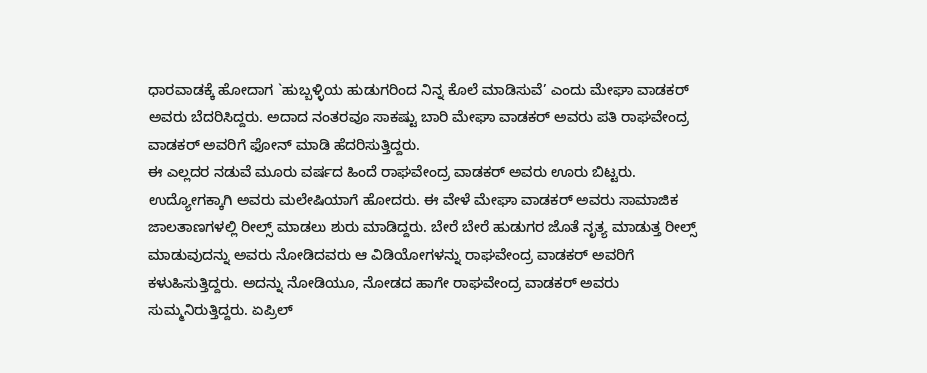ಧಾರವಾಡಕ್ಕೆ ಹೋದಾಗ `ಹುಬ್ಬಳ್ಳಿಯ ಹುಡುಗರಿಂದ ನಿನ್ನ ಕೊಲೆ ಮಾಡಿಸುವೆ’ ಎಂದು ಮೇಘಾ ವಾಡಕರ್ ಅವರು ಬೆದರಿಸಿದ್ದರು. ಅದಾದ ನಂತರವೂ ಸಾಕಷ್ಟು ಬಾರಿ ಮೇಘಾ ವಾಡಕರ್ ಅವರು ಪತಿ ರಾಘವೇಂದ್ರ ವಾಡಕರ್ ಅವರಿಗೆ ಫೋನ್ ಮಾಡಿ ಹೆದರಿಸುತ್ತಿದ್ದರು.
ಈ ಎಲ್ಲದರ ನಡುವೆ ಮೂರು ವರ್ಷದ ಹಿಂದೆ ರಾಘವೇಂದ್ರ ವಾಡಕರ್ ಅವರು ಊರು ಬಿಟ್ಟರು. ಉದ್ಯೋಗಕ್ಕಾಗಿ ಅವರು ಮಲೇಷಿಯಾಗೆ ಹೋದರು. ಈ ವೇಳೆ ಮೇಘಾ ವಾಡಕರ್ ಅವರು ಸಾಮಾಜಿಕ ಜಾಲತಾಣಗಳಲ್ಲಿ ರೀಲ್ಸ್ ಮಾಡಲು ಶುರು ಮಾಡಿದ್ದರು. ಬೇರೆ ಬೇರೆ ಹುಡುಗರ ಜೊತೆ ನೃತ್ಯ ಮಾಡುತ್ತ ರೀಲ್ಸ್ ಮಾಡುವುದನ್ನು ಅವರು ನೋಡಿದವರು ಆ ವಿಡಿಯೋಗಳನ್ನು ರಾಘವೇಂದ್ರ ವಾಡಕರ್ ಅವರಿಗೆ ಕಳುಹಿಸುತ್ತಿದ್ದರು. ಅದನ್ನು ನೋಡಿಯೂ, ನೋಡದ ಹಾಗೇ ರಾಘವೇಂದ್ರ ವಾಡಕರ್ ಅವರು ಸುಮ್ಮನಿರುತ್ತಿದ್ದರು. ಏಪ್ರಿಲ್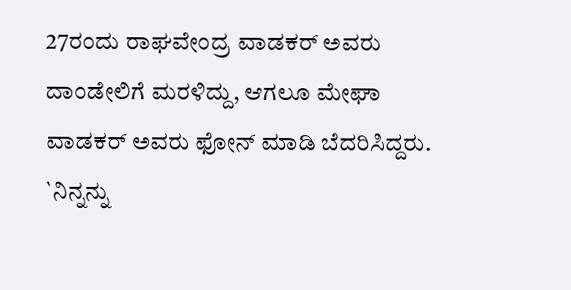27ರಂದು ರಾಘವೇಂದ್ರ ವಾಡಕರ್ ಅವರು ದಾಂಡೇಲಿಗೆ ಮರಳಿದ್ದು, ಆಗಲೂ ಮೇಘಾ ವಾಡಕರ್ ಅವರು ಫೋನ್ ಮಾಡಿ ಬೆದರಿಸಿದ್ದರು. `ನಿನ್ನನ್ನು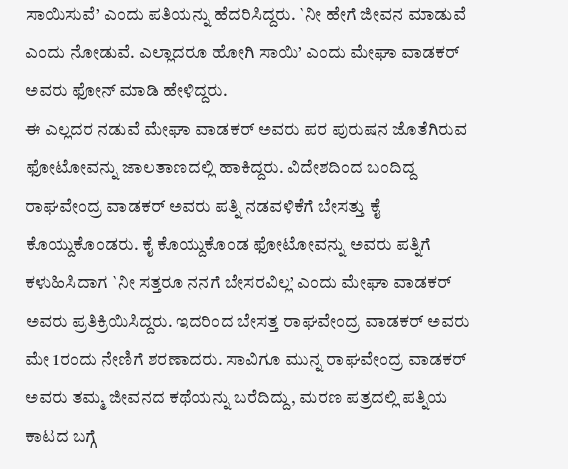ಸಾಯಿಸುವೆ’ ಎಂದು ಪತಿಯನ್ನು ಹೆದರಿಸಿದ್ದರು. `ನೀ ಹೇಗೆ ಜೀವನ ಮಾಡುವೆ ಎಂದು ನೋಡುವೆ. ಎಲ್ಲಾದರೂ ಹೋಗಿ ಸಾಯಿ’ ಎಂದು ಮೇಘಾ ವಾಡಕರ್ ಅವರು ಫೋನ್ ಮಾಡಿ ಹೇಳಿದ್ದರು.
ಈ ಎಲ್ಲದರ ನಡುವೆ ಮೇಘಾ ವಾಡಕರ್ ಅವರು ಪರ ಪುರುಷನ ಜೊತೆಗಿರುವ ಫೋಟೋವನ್ನು ಜಾಲತಾಣದಲ್ಲಿ ಹಾಕಿದ್ದರು. ವಿದೇಶದಿಂದ ಬಂದಿದ್ದ ರಾಘವೇಂದ್ರ ವಾಡಕರ್ ಅವರು ಪತ್ನಿ ನಡವಳಿಕೆಗೆ ಬೇಸತ್ತು ಕೈ ಕೊಯ್ದುಕೊಂಡರು. ಕೈ ಕೊಯ್ದುಕೊಂಡ ಫೋಟೋವನ್ನು ಅವರು ಪತ್ನಿಗೆ ಕಳುಹಿಸಿದಾಗ `ನೀ ಸತ್ತರೂ ನನಗೆ ಬೇಸರವಿಲ್ಲ’ ಎಂದು ಮೇಘಾ ವಾಡಕರ್ ಅವರು ಪ್ರತಿಕ್ರಿಯಿಸಿದ್ದರು. ಇದರಿಂದ ಬೇಸತ್ತ ರಾಘವೇಂದ್ರ ವಾಡಕರ್ ಅವರು ಮೇ 1ರಂದು ನೇಣಿಗೆ ಶರಣಾದರು. ಸಾವಿಗೂ ಮುನ್ನ ರಾಘವೇಂದ್ರ ವಾಡಕರ್ ಅವರು ತಮ್ಮ ಜೀವನದ ಕಥೆಯನ್ನು ಬರೆದಿದ್ದು, ಮರಣ ಪತ್ರದಲ್ಲಿ ಪತ್ನಿಯ ಕಾಟದ ಬಗ್ಗೆ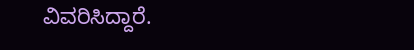ವಿವರಿಸಿದ್ದಾರೆ.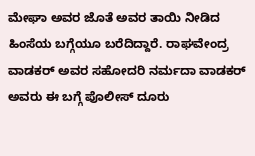ಮೇಘಾ ಅವರ ಜೊತೆ ಅವರ ತಾಯಿ ನೀಡಿದ ಹಿಂಸೆಯ ಬಗ್ಗೆಯೂ ಬರೆದಿದ್ದಾರೆ. ರಾಘವೇಂದ್ರ ವಾಡಕರ್ ಅವರ ಸಹೋದರಿ ನರ್ಮದಾ ವಾಡಕರ್ ಅವರು ಈ ಬಗ್ಗೆ ಪೊಲೀಸ್ ದೂರು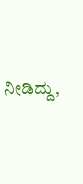ನೀಡಿದ್ದು,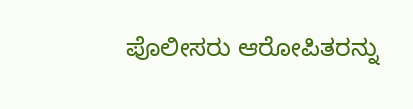ಪೊಲೀಸರು ಆರೋಪಿತರನ್ನು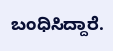ಬಂಧಿಸಿದ್ದಾರೆ.